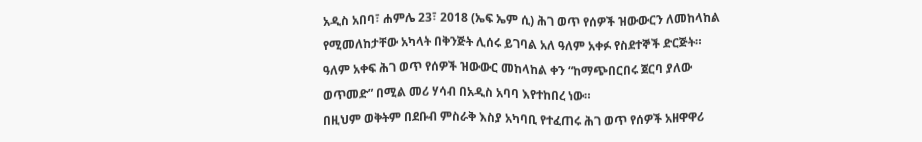አዲስ አበባ፣ ሐምሌ 23፣ 2018 (ኤፍ ኤም ሲ) ሕገ ወጥ የሰዎች ዝውውርን ለመከላከል የሚመለከታቸው አካላት በቅንጅት ሊሰሩ ይገባል አለ ዓለም አቀፉ የስደተኞች ድርጅት።
ዓለም አቀፍ ሕገ ወጥ የሰዎች ዝውውር መከላከል ቀን “ከማጭበርበሩ ጀርባ ያለው ወጥመድ” በሚል መሪ ሃሳብ በአዲስ አባባ እየተከበረ ነው።
በዚህም ወቅትም በደቡብ ምስራቅ እስያ አካባቢ የተፈጠሩ ሕገ ወጥ የሰዎች አዘዋዋሪ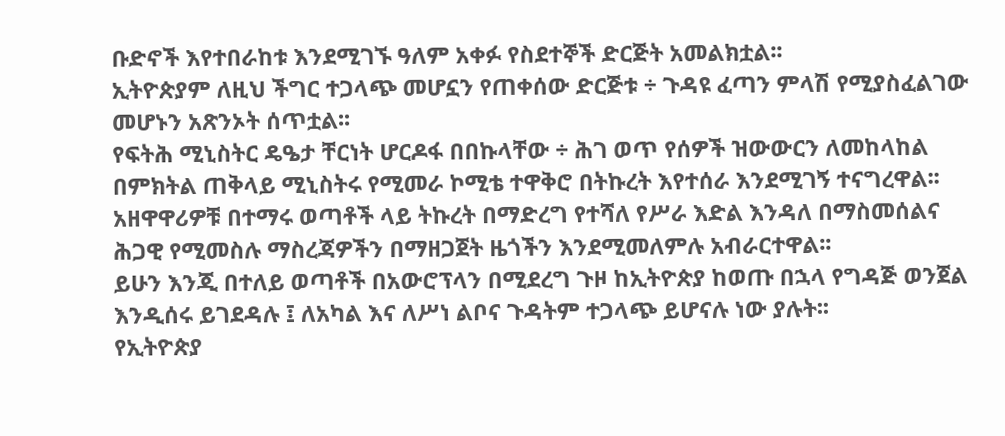ቡድኖች እየተበራከቱ እንደሚገኙ ዓለም አቀፉ የስደተኞች ድርጅት አመልክቷል፡፡
ኢትዮጵያም ለዚህ ችግር ተጋላጭ መሆኗን የጠቀሰው ድርጅቱ ÷ ጉዳዩ ፈጣን ምላሽ የሚያስፈልገው መሆኑን አጽንኦት ሰጥቷል፡፡
የፍትሕ ሚኒስትር ዴዔታ ቸርነት ሆርዶፋ በበኩላቸው ÷ ሕገ ወጥ የሰዎች ዝውውርን ለመከላከል በምክትል ጠቅላይ ሚኒስትሩ የሚመራ ኮሚቴ ተዋቅሮ በትኩረት እየተሰራ እንደሚገኝ ተናግረዋል፡፡
አዘዋዋሪዎቹ በተማሩ ወጣቶች ላይ ትኩረት በማድረግ የተሻለ የሥራ እድል እንዳለ በማስመሰልና ሕጋዊ የሚመስሉ ማስረጃዎችን በማዘጋጀት ዜጎችን እንደሚመለምሉ አብራርተዋል፡፡
ይሁን እንጂ በተለይ ወጣቶች በአውሮፕላን በሚደረግ ጉዞ ከኢትዮጵያ ከወጡ በኋላ የግዳጅ ወንጀል እንዲሰሩ ይገደዳሉ ፤ ለአካል እና ለሥነ ልቦና ጉዳትም ተጋላጭ ይሆናሉ ነው ያሉት፡፡
የኢትዮጵያ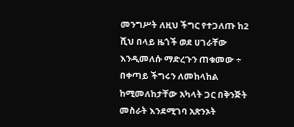መንግሥት ለዚህ ችግር የተጋለጡ ከ2 ሺህ በላይ ዜጎች ወደ ሀገራቸው እንዲመለሱ ማድረጉን ጠቁመው ÷ በቀጣይ ችግሩን ለመከላከል ከሚመለከታቸው አካላት ጋር በቅንጅት መስራት እንደሚገባ አጽንኦት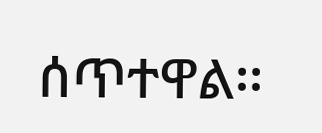ሰጥተዋል፡፡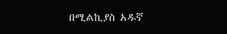በሚልኪያስ አዱኛ